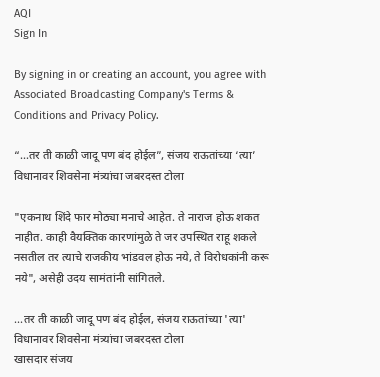AQI
Sign In

By signing in or creating an account, you agree with Associated Broadcasting Company's Terms & Conditions and Privacy Policy.

“…तर ती काळी जादू पण बंद होईल”, संजय राऊतांच्या ‘त्या’ विधानावर शिवसेना मंत्र्यांचा जबरदस्त टोला

"एकनाथ शिंदे फार मोठ्या मनाचे आहेत. ते नाराज होऊ शकत नाहीत. काही वैयक्तिक कारणांमुळे ते जर उपस्थित राहू शकले नसतील तर त्याचे राजकीय भांडवल होऊ नये, ते विरोधकांनी करू नये", असेही उदय सामंतांनी सांगितले.

...तर ती काळी जादू पण बंद होईल, संजय राऊतांच्या 'त्या' विधानावर शिवसेना मंत्र्यांचा जबरदस्त टोला
खासदार संजय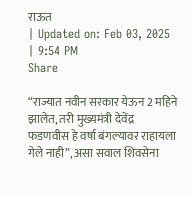राऊत
| Updated on: Feb 03, 2025 | 9:54 PM
Share

“राज्यात नवीन सरकार येऊन 2 महिने झालेत, तरी मुख्यमंत्री देवेंद्र फडणवीस हे वर्षा बंगल्यावर राहायला गेले नाही”, असा सवाल शिवसेना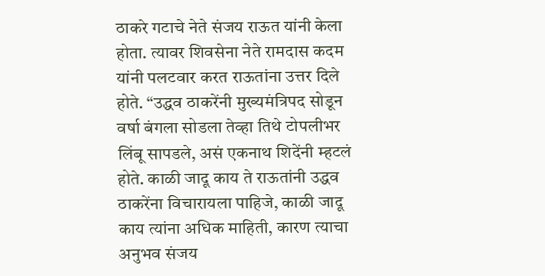ठाकरे गटाचे नेते संजय राऊत यांनी केला होता. त्यावर शिवसेना नेते रामदास कदम यांनी पलटवार करत राऊतांना उत्तर दिले होते. “उद्धव ठाकरेंनी मुख्यमंत्रिपद सोडून वर्षा बंगला सोडला तेव्हा तिथे टोपलीभर लिंबू सापडले, असं एकनाथ शिदेंनी म्हटलं होते. काळी जादू काय ते राऊतांनी उद्धव ठाकरेंना विचारायला पाहिजे, काळी जादू काय त्यांना अधिक माहिती, कारण त्याचा अनुभव संजय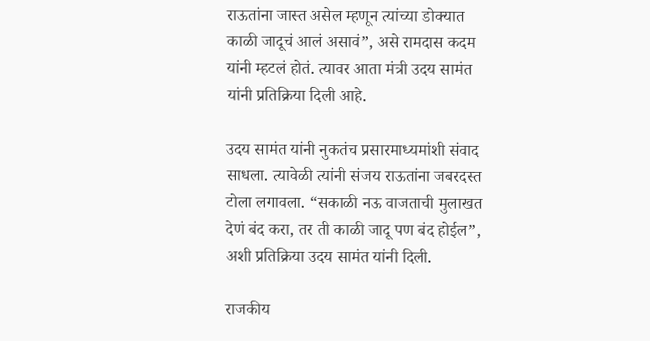राऊतांना जास्त असेल म्हणून त्यांच्या डोक्यात काळी जादूचं आलं असावं”, असे रामदास कदम यांनी म्हटलं होतं. त्यावर आता मंत्री उदय सामंत यांनी प्रतिक्रिया दिली आहे.

उदय सामंत यांनी नुकतंच प्रसारमाध्यमांशी संवाद साधला. त्यावेळी त्यांनी संजय राऊतांना जबरदस्त टोला लगावला. “सकाळी नऊ वाजताची मुलाखत देणं बंद करा, तर ती काळी जादू पण बंद होईल”, अशी प्रतिक्रिया उदय सामंत यांनी दिली.

राजकीय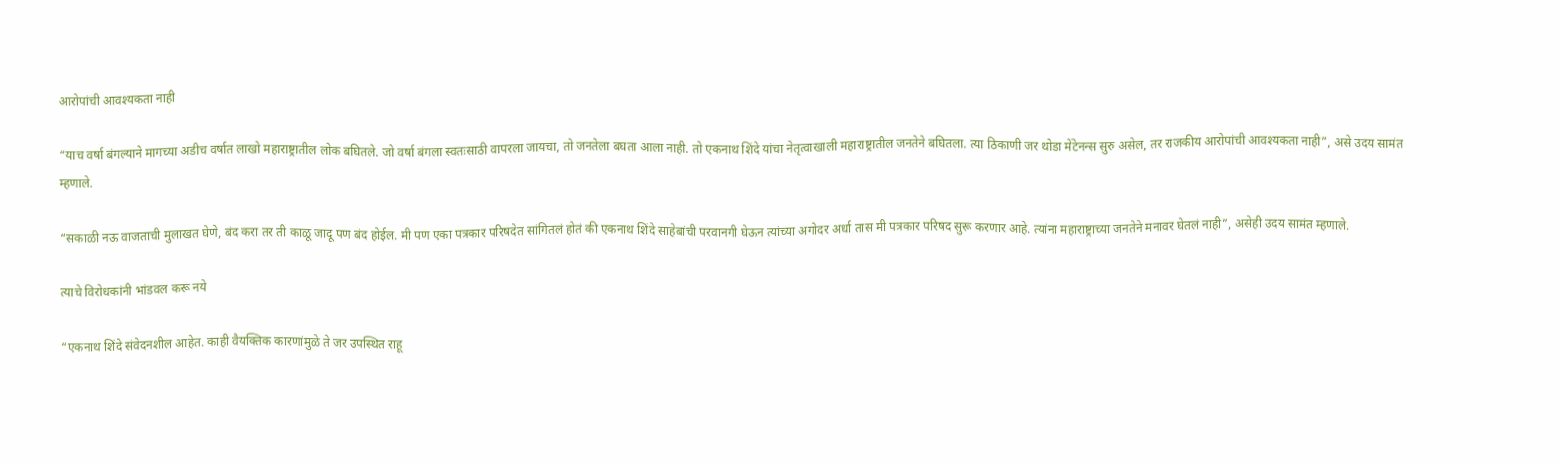आरोपांची आवश्यकता नाही

“याच वर्षा बंगल्याने मागच्या अडीच वर्षात लाखो महाराष्ट्रातील लोक बघितले. जो वर्षा बंगला स्वतःसाठी वापरला जायचा, तो जनतेला बघता आला नाही. तो एकनाथ शिंदे यांचा नेतृत्वाखाली महाराष्ट्रातील जनतेने बघितला. त्या ठिकाणी जर थोडा मेंटेनन्स सुरु असेल, तर राजकीय आरोपांची आवश्यकता नाही”, असे उदय सामंत म्हणाले.

“सकाळी नऊ वाजताची मुलाखत घेणे, बंद करा तर ती काळू जादू पण बंद होईल. मी पण एका पत्रकार परिषदेत सांगितलं होतं की एकनाथ शिंदे साहेबांची परवानगी घेऊन त्यांच्या अगोदर अर्धा तास मी पत्रकार परिषद सुरू करणार आहे. त्यांना महाराष्ट्राच्या जनतेने मनावर घेतलं नाही”, असेही उदय सामंत म्हणाले.

त्याचे विरोधकांनी भांडवल करू नये

“एकनाथ शिंदे संवेदनशील आहेत. काही वैयक्तिक कारणांमुळे ते जर उपस्थित राहू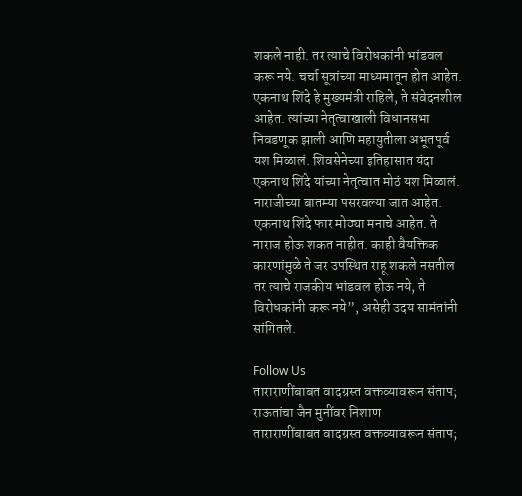शकले नाही. तर त्याचे विरोधकांनी भांडवल करू नये. चर्चा सूत्रांच्या माध्यमातून होत आहेत. एकनाथ शिंदे हे मुख्यमंत्री राहिले, ते संवेदनशील आहेत. त्यांच्या नेतृत्वाखाली विधानसभा निवडणूक झाली आणि महायुतीला अभूतपूर्व यश मिळालं. शिवसेनेच्या इतिहासात यंदा एकनाथ शिंदे यांच्या नेतृत्वात मोठं यश मिळालं. नाराजीच्या बातम्या पसरवल्या जात आहेत. एकनाथ शिंदे फार मोठ्या मनाचे आहेत. ते नाराज होऊ शकत नाहीत. काही वैयक्तिक कारणांमुळे ते जर उपस्थित राहू शकले नसतील तर त्याचे राजकीय भांडवल होऊ नये, ते विरोधकांनी करू नये”, असेही उदय सामंतांनी सांगितले.

Follow Us
ताराराणींबाबत वादग्रस्त वक्तव्यावरून संताप; राऊतांचा जैन मुनींवर निशाण
ताराराणींबाबत वादग्रस्त वक्तव्यावरून संताप;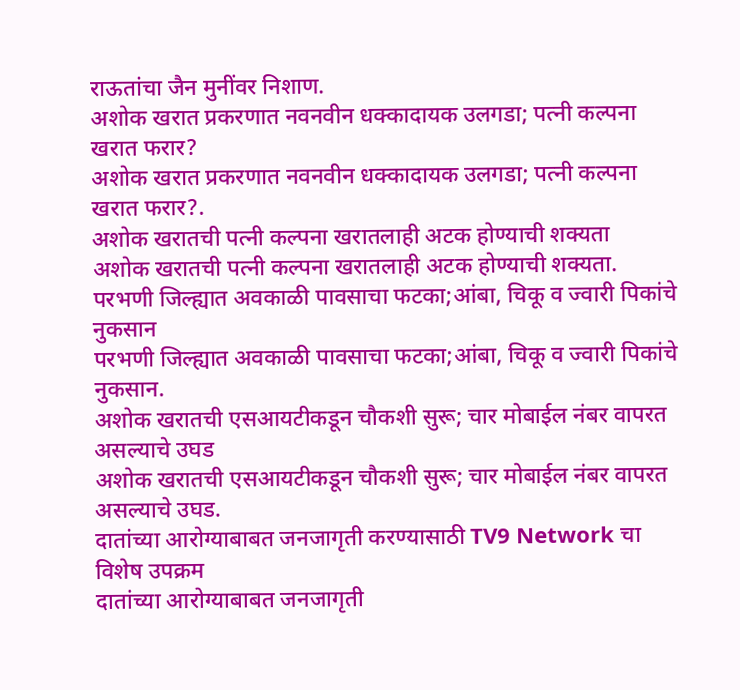राऊतांचा जैन मुनींवर निशाण.
अशोक खरात प्रकरणात नवनवीन धक्कादायक उलगडा; पत्नी कल्पना खरात फरार?
अशोक खरात प्रकरणात नवनवीन धक्कादायक उलगडा; पत्नी कल्पना खरात फरार?.
अशोक खरातची पत्नी कल्पना खरातलाही अटक होण्याची शक्यता
अशोक खरातची पत्नी कल्पना खरातलाही अटक होण्याची शक्यता.
परभणी जिल्ह्यात अवकाळी पावसाचा फटका;आंबा, चिकू व ज्वारी पिकांचे नुकसान
परभणी जिल्ह्यात अवकाळी पावसाचा फटका;आंबा, चिकू व ज्वारी पिकांचे नुकसान.
अशोक खरातची एसआयटीकडून चौकशी सुरू; चार मोबाईल नंबर वापरत असल्याचे उघड
अशोक खरातची एसआयटीकडून चौकशी सुरू; चार मोबाईल नंबर वापरत असल्याचे उघड.
दातांच्या आरोग्याबाबत जनजागृती करण्यासाठी TV9 Network चा विशेष उपक्रम
दातांच्या आरोग्याबाबत जनजागृती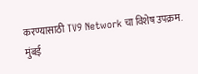करण्यासाठी TV9 Network चा विशेष उपक्रम.
मुंबई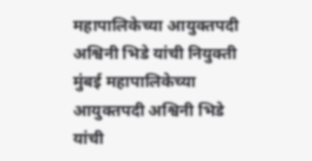महापालिकेच्या आयुक्तपदी अश्विनी भिडे यांची नियुक्ती
मुंबई महापालिकेच्या आयुक्तपदी अश्विनी भिडे यांची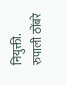नियुक्ती.
रुपाली ठोंबरे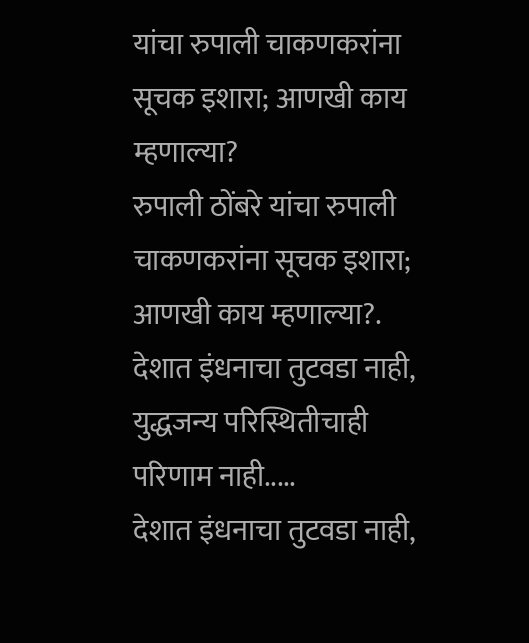यांचा रुपाली चाकणकरांना सूचक इशारा; आणखी काय म्हणाल्या?
रुपाली ठोंबरे यांचा रुपाली चाकणकरांना सूचक इशारा; आणखी काय म्हणाल्या?.
देशात इंधनाचा तुटवडा नाही, युद्धजन्य परिस्थितीचाही परिणाम नाही.....
देशात इंधनाचा तुटवडा नाही,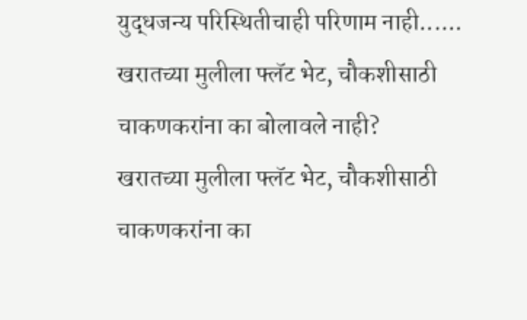युद्धजन्य परिस्थितीचाही परिणाम नाही......
खरातच्या मुलीला फ्लॅट भेट, चौकशीसाठी चाकणकरांना का बोलावले नाही?
खरातच्या मुलीला फ्लॅट भेट, चौकशीसाठी चाकणकरांना का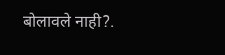बोलावले नाही?.